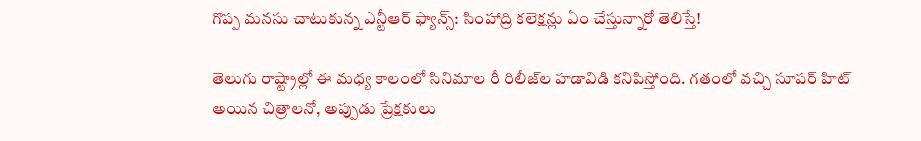గొప్ప మనసు చాటుకున్న ఎన్టీఆర్ ఫ్యాన్స్: సింహాద్రి కలెక్షన్లు ఏం చేస్తున్నారో తెలిస్తే!

తెలుగు రాష్ట్రాల్లో ఈ మధ్య కాలంలో సినిమాల రీ రిలీజ్‌ల హడావిడి కనిపిస్తోంది. గతంలో వచ్చి సూపర్ హిట్ అయిన చిత్రాలనో, అప్పుడు ప్రేక్షకులు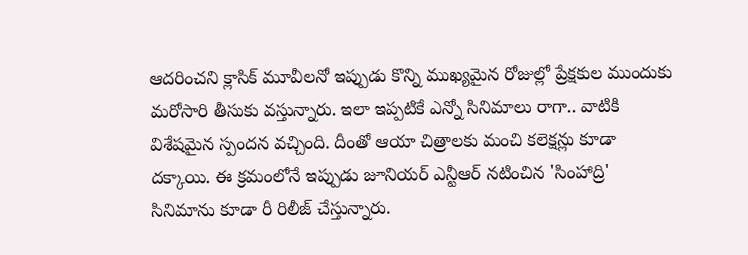ఆదరించని క్లాసిక్ మూవీలనో ఇప్పుడు కొన్ని ముఖ్యమైన రోజుల్లో ప్రేక్షకుల ముందుకు మరోసారి తీసుకు వస్తున్నారు. ఇలా ఇప్పటికే ఎన్నో సినిమాలు రాగా.. వాటికి విశేషమైన స్పందన వచ్చింది. దీంతో ఆయా చిత్రాలకు మంచి కలెక్షన్లు కూడా దక్కాయి. ఈ క్రమంలోనే ఇప్పుడు జూనియర్ ఎన్టీఆర్ నటించిన 'సింహాద్రి' సినిమాను కూడా రీ రిలీజ్ చేస్తున్నారు.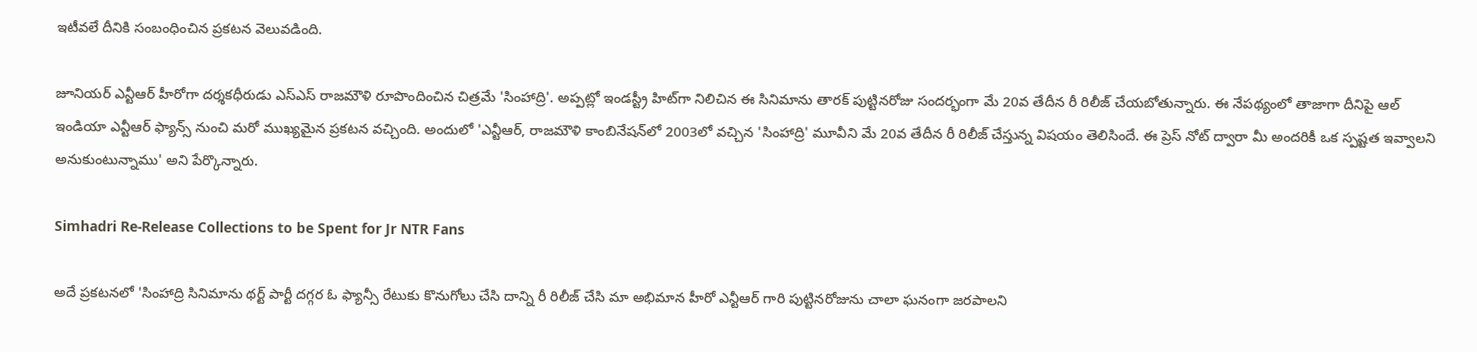ఇటీవలే దీనికి సంబంధించిన ప్రకటన వెలువడింది.

జూనియర్ ఎన్టీఆర్ హీరోగా దర్శకధీరుడు ఎస్ఎస్ రాజమౌళి రూపొందించిన చిత్రమే 'సింహాద్రి'. అప్పట్లో ఇండస్ట్రీ హిట్‌గా నిలిచిన ఈ సినిమాను తారక్ పుట్టినరోజు సందర్భంగా మే 20వ తేదీన రీ రిలీజ్ చేయబోతున్నారు. ఈ నేపథ్యంలో తాజాగా దీనిపై ఆల్ ఇండియా ఎన్టీఆర్ ఫ్యాన్స్ నుంచి మరో ముఖ్యమైన ప్రకటన వచ్చింది. అందులో 'ఎన్టీఆర్, రాజమౌళి కాంబినేషన్‌లో 2003లో వచ్చిన 'సింహాద్రి' మూవీని మే 20వ తేదీన రీ రిలీజ్ చేస్తున్న విషయం తెలిసిందే. ఈ ప్రెస్ నోట్ ద్వారా మీ అందరికీ ఒక స్పష్టత ఇవ్వాలని అనుకుంటున్నాము' అని పేర్కొన్నారు.

Simhadri Re-Release Collections to be Spent for Jr NTR Fans

అదే ప్రకటనలో 'సింహాద్రి సినిమాను థర్ట్ పార్టీ దగ్గర ఓ ఫ్యాన్సీ రేటుకు కొనుగోలు చేసి దాన్ని రీ రిలీజ్ చేసి మా అభిమాన హీరో ఎన్టీఆర్ గారి పుట్టినరోజును చాలా ఘనంగా జరపాలని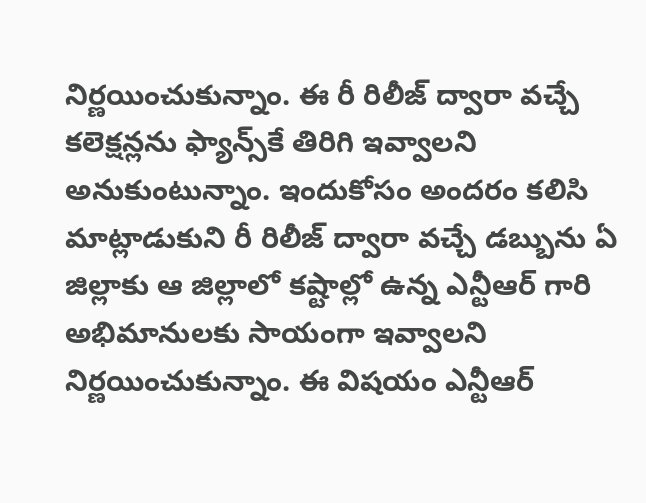నిర్ణయించుకున్నాం. ఈ రీ రిలీజ్ ద్వారా వచ్చే కలెక్షన్లను ఫ్యాన్స్‌కే తిరిగి ఇవ్వాలని అనుకుంటున్నాం. ఇందుకోసం అందరం కలిసి మాట్లాడుకుని రీ రిలీజ్ ద్వారా వచ్చే డబ్బును ఏ జిల్లాకు ఆ జిల్లాలో కష్టాల్లో ఉన్న ఎన్టీఆర్ గారి అభిమానులకు సాయంగా ఇవ్వాలని నిర్ణయించుకున్నాం. ఈ విషయం ఎన్టీఆర్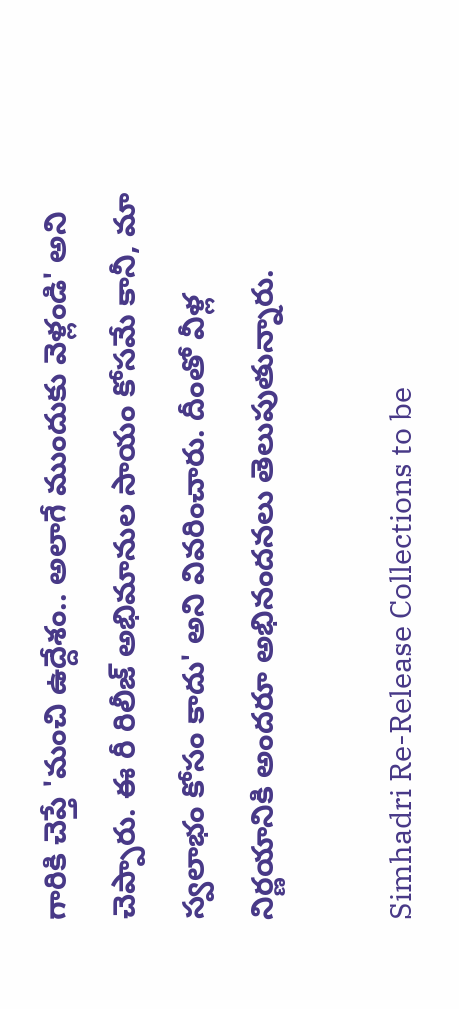గారికి చెప్తే 'మంచి ఉద్దేశం.. అలాగే ముందుకు వెళ్లండి' అని చెప్పారు. ఈ రీ రిలీజ్ అభిమానుల సాయం కోసమే కానీ, మా స్వలాభం కోసం కాదు' అని వివరించారు. దీంతో వీళ్ల నిర్ణయానికి అందరూ అభినందనలు తెలుపుతున్నారు.

Simhadri Re-Release Collections to be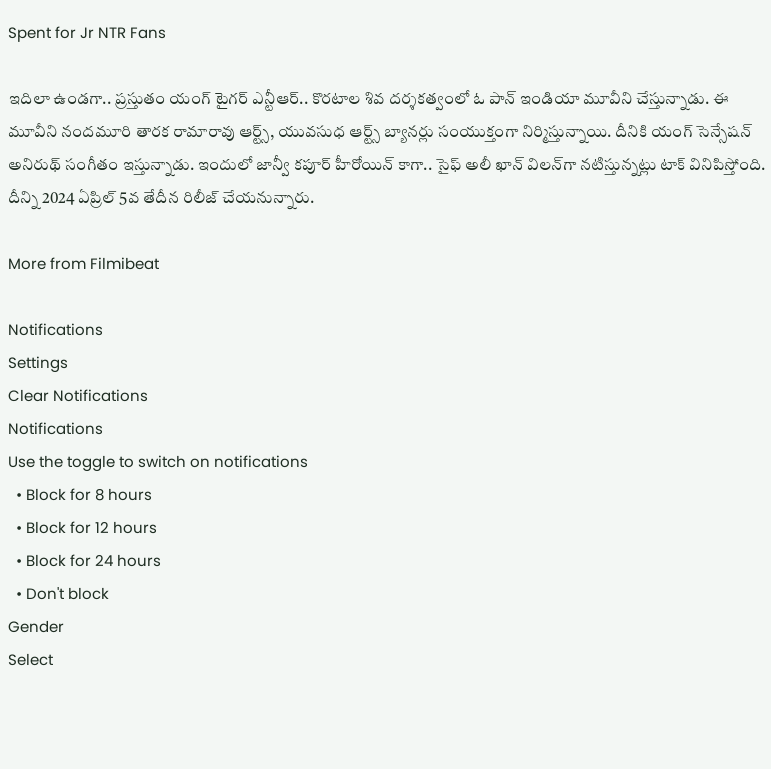Spent for Jr NTR Fans

ఇదిలా ఉండగా.. ప్రస్తుతం యంగ్ టైగర్ ఎన్టీఆర్.. కొరటాల శివ దర్శకత్వంలో ఓ పాన్ ఇండియా మూవీని చేస్తున్నాడు. ఈ మూవీని నందమూరి తారక రామారావు ఆర్ట్స్, యువసుధ ఆర్ట్స్ బ్యానర్లు సంయుక్తంగా నిర్మిస్తున్నాయి. దీనికి యంగ్ సెన్సేషన్ అనిరుథ్ సంగీతం ఇస్తున్నాడు. ఇందులో జాన్వీ కపూర్ హీరోయిన్ కాగా.. సైఫ్ అలీ ఖాన్ విలన్‌గా నటిస్తున్నట్లు టాక్ వినిపిస్తోంది. దీన్ని 2024 ఏప్రిల్ 5వ తేదీన రిలీజ్ చేయనున్నారు.

More from Filmibeat

Notifications
Settings
Clear Notifications
Notifications
Use the toggle to switch on notifications
  • Block for 8 hours
  • Block for 12 hours
  • Block for 24 hours
  • Don't block
Gender
Select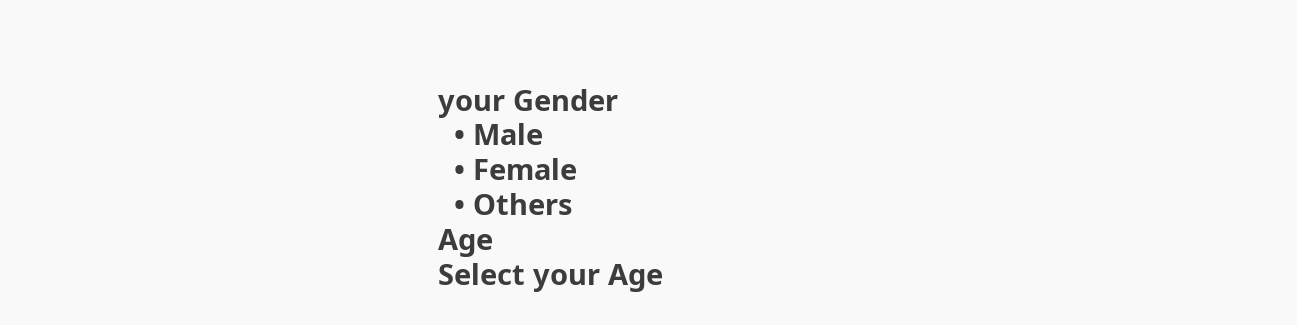your Gender
  • Male
  • Female
  • Others
Age
Select your Age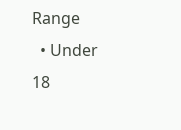Range
  • Under 18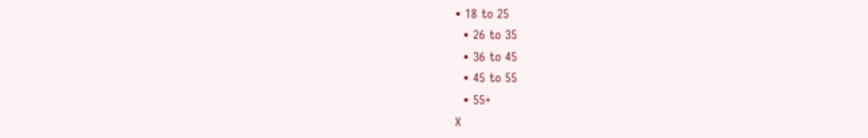• 18 to 25
  • 26 to 35
  • 36 to 45
  • 45 to 55
  • 55+
X